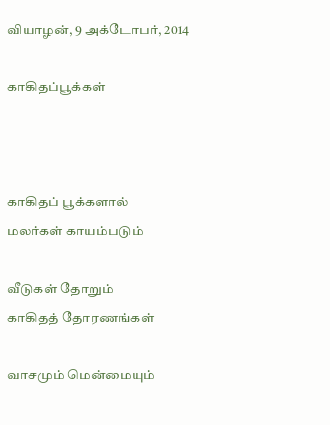வியாழன், 9 அக்டோபர், 2014

காகிதப்பூக்கள்



காகிதப் பூக்களால்
மலர்கள் காயம்படும்

வீடுகள் தோறும்
காகிதத் தோரணங்கள்

வாசமும் மென்மையும்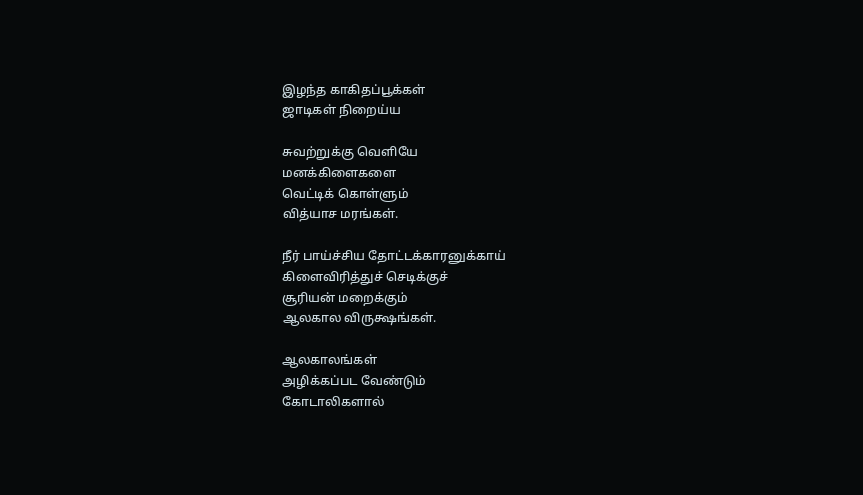இழந்த காகிதப்பூக்கள்
ஜாடிகள் நிறைய்ய

சுவற்றுக்கு வெளியே
மனக்கிளைகளை
வெட்டிக் கொள்ளும்
வித்யாச மரங்கள்.

நீர் பாய்ச்சிய தோட்டக்காரனுக்காய்
கிளைவிரித்துச் செடிக்குச்
சூரியன் மறைக்கும்
ஆலகால விருக்ஷங்கள்.

ஆலகாலங்கள்
அழிக்கப்பட வேண்டும்
கோடாலிகளால்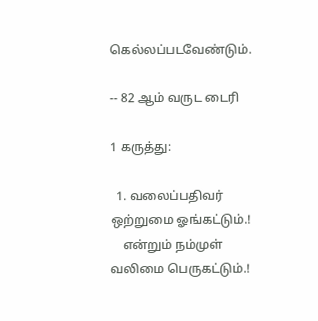கெல்லப்படவேண்டும்.

-- 82 ஆம் வருட டைரி

1 கருத்து:

  1. வலைப்பதிவர் ஒற்றுமை ஓங்கட்டும்.!
    என்றும் நம்முள் வலிமை பெருகட்டும்.!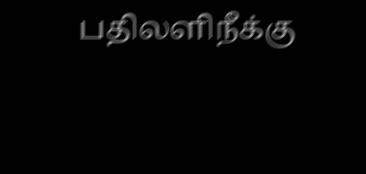பதிலளிநீக்கு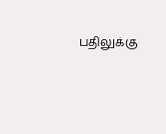பதிலுக்கு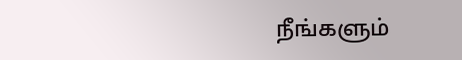நீங்களும்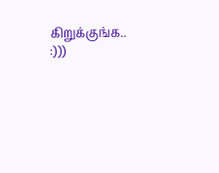கிறுக்குங்க.. :)))